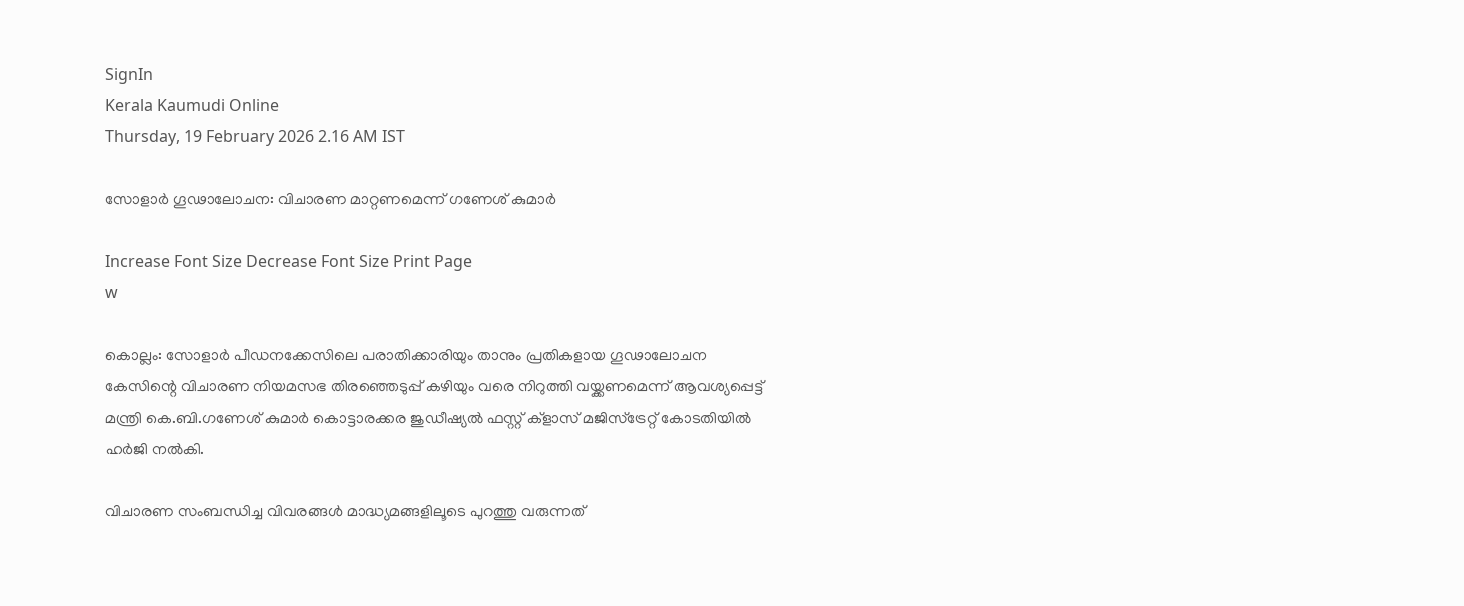SignIn
Kerala Kaumudi Online
Thursday, 19 February 2026 2.16 AM IST

സോളാർ ഗൂഢാലോചന: വിചാരണ മാറ്റണമെന്ന് ഗണേശ് കുമാർ

Increase Font Size Decrease Font Size Print Page
w

കൊല്ലം: സോളാർ പീഡനക്കേസിലെ പരാതിക്കാരിയും താനും പ്രതികളായ ഗൂഢാലോചന കേസിന്റെ വിചാരണ നിയമസഭ തിരഞ്ഞെടുപ്പ് കഴിയും വരെ നിറുത്തി വയ്ക്കണമെന്ന് ആവശ്യപ്പെട്ട് മന്ത്രി കെ.ബി.ഗണേശ് കുമാർ കൊട്ടാരക്കര ജുഡീഷ്യൽ ഫസ്റ്റ് ക്ളാസ് മജിസ്ട്രേറ്റ് കോടതിയിൽ ഹർജി നൽകി.

വിചാരണ സംബന്ധിച്ച വിവരങ്ങൾ മാദ്ധ്യമങ്ങളിലൂടെ പുറത്തു വരുന്നത്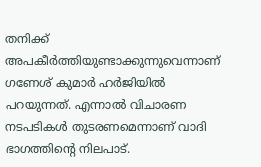തനിക്ക് അപകീർത്തിയുണ്ടാക്കുന്നുവെന്നാണ് ഗണേശ് കുമാർ ഹർജിയിൽ പറയുന്നത്. എന്നാൽ വിചാരണ നടപടികൾ തുടരണമെന്നാണ് വാദി ഭാഗത്തിന്റെ നിലപാട്.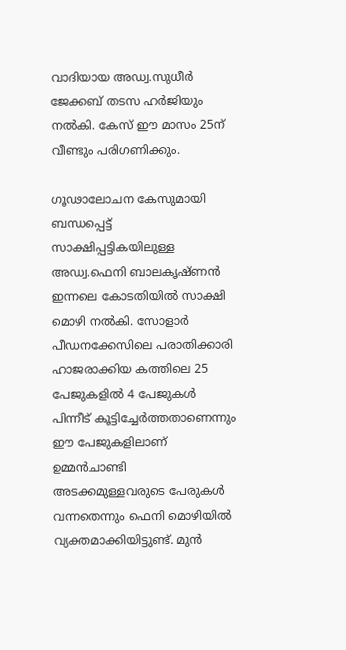വാദിയായ അഡ്വ.സുധീർ ജേക്കബ് തടസ ഹർജിയും നൽകി. കേസ് ഈ മാസം 25ന് വീണ്ടും പരിഗണിക്കും.

ഗൂഢാലോചന കേസുമായി ബന്ധപ്പെട്ട് സാക്ഷിപ്പട്ടികയിലുള്ള അഡ്വ.ഫെനി ബാലകൃഷ്ണൻ ഇന്നലെ കോടതിയിൽ സാക്ഷി മൊഴി നൽകി. സോളാർ പീഡനക്കേസിലെ പരാതിക്കാരി ഹാജരാക്കിയ കത്തിലെ 25 പേജുകളിൽ 4 പേജുകൾ പിന്നീട് കൂട്ടിച്ചേർത്തതാണെന്നും ഈ പേജുകളിലാണ് ഉമ്മൻചാണ്ടി അടക്കമുള്ളവരുടെ പേരുകൾ വന്നതെന്നും ഫെനി മൊഴിയിൽ വ്യക്തമാക്കിയിട്ടുണ്ട്. മുൻ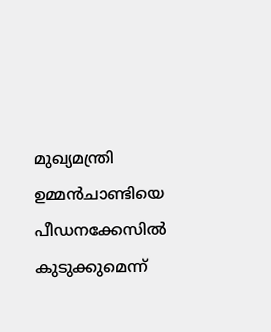മുഖ്യമന്ത്രി ഉമ്മൻചാണ്ടിയെ പീഡനക്കേസിൽ കുടുക്കുമെന്ന്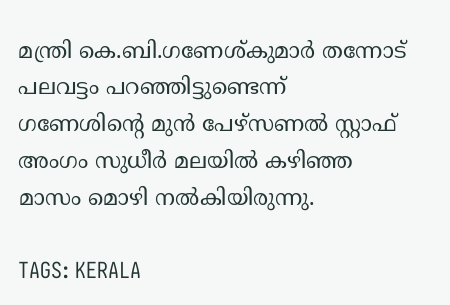മന്ത്രി കെ.ബി.ഗണേശ്‌കുമാർ തന്നോട് പലവട്ടം പറഞ്ഞിട്ടുണ്ടെന്ന് ഗണേശിന്റെ മുൻ പേഴ്സണൽ സ്റ്റാഫ് അംഗം സുധീർ മലയിൽ കഴിഞ്ഞ മാസം മൊഴി നൽകിയിരുന്നു.

TAGS: KERALA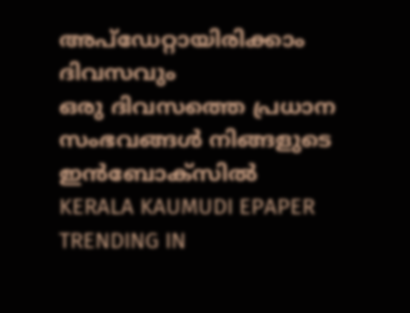അപ്ഡേറ്റായിരിക്കാം ദിവസവും
ഒരു ദിവസത്തെ പ്രധാന സംഭവങ്ങൾ നിങ്ങളുടെ ഇൻബോക്സിൽ
KERALA KAUMUDI EPAPER
TRENDING IN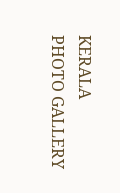KERALA
PHOTO GALLERY